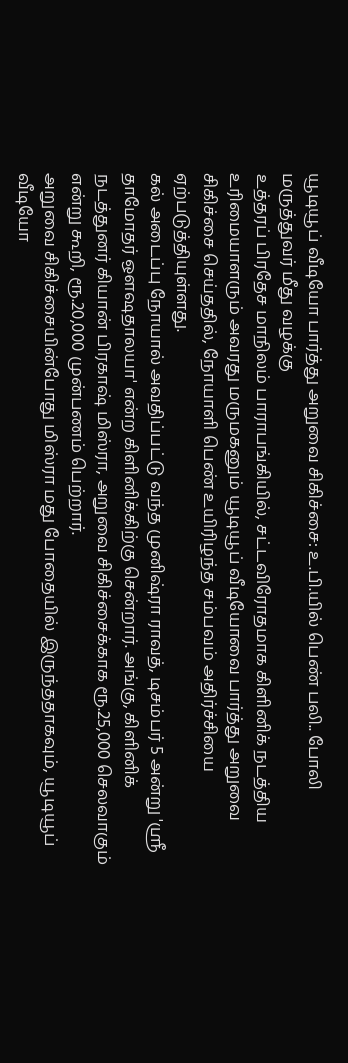யூடியூப் வீடியோ பார்த்து அறுவை சிகிச்சை: உ.பி.யில் பெண் பலி.. போலி மருத்துவர் மீது வழக்கு
உத்தரப் பிரதேச மாநிலம் பாராபங்கியில், சட்டவிரோதமாக கிளினிக் நடத்திய உரிமையாளரும் அவரது மருமகனும் யூடியூப் வீடியோவை பார்த்து அறுவை சிகிச்சை செய்ததில், நோயாளி பெண் உயிரிழந்த சம்பவம் அதிர்ச்சியை ஏற்படுத்தியுள்ளது.
கல் அடைப்பு நோயால் அவதிப்பட்டு வந்த முனிஷ்ரா ராவத், டிசம்பர் 5 அன்று 'ஸ்ரீ தாமோதர் ஔஷதாலயா' என்ற கிளினிக்கிற்கு சென்றார். அங்கு, கிளினிக் நடத்துனர் கியான் பிரகாஷ் மிஸ்ரா, அறுவை சிகிச்சைக்காக ரூ.25,000 செலவாகும் என்று கூறி, ரூ.20,000 முன்பணம் பெற்றார்.
அறுவை சிகிச்சையின்போது மிஸ்ரா மது போதையில் இருந்ததாகவும், யூடியூப் வீடியோ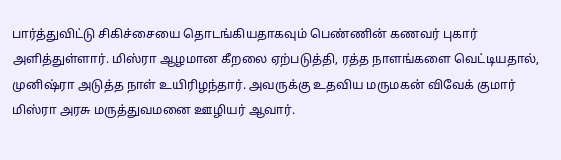பார்த்துவிட்டு சிகிச்சையை தொடங்கியதாகவும் பெண்ணின் கணவர் புகார் அளித்துள்ளார். மிஸ்ரா ஆழமான கீறலை ஏற்படுத்தி, ரத்த நாளங்களை வெட்டியதால், முனிஷ்ரா அடுத்த நாள் உயிரிழந்தார். அவருக்கு உதவிய மருமகன் விவேக் குமார் மிஸ்ரா அரசு மருத்துவமனை ஊழியர் ஆவார்.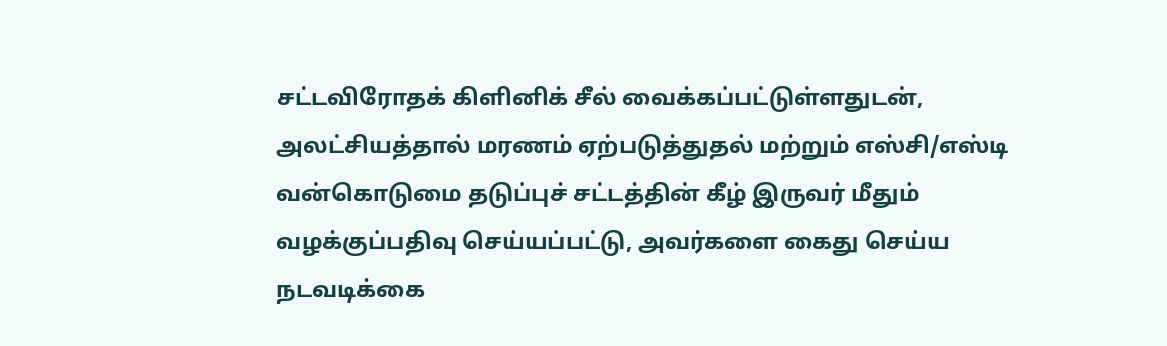சட்டவிரோதக் கிளினிக் சீல் வைக்கப்பட்டுள்ளதுடன், அலட்சியத்தால் மரணம் ஏற்படுத்துதல் மற்றும் எஸ்சி/எஸ்டி வன்கொடுமை தடுப்புச் சட்டத்தின் கீழ் இருவர் மீதும் வழக்குப்பதிவு செய்யப்பட்டு, அவர்களை கைது செய்ய நடவடிக்கை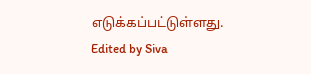எடுக்கப்பட்டுள்ளது.
Edited by Siva